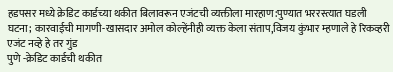हडपसर मध्ये क्रेडिट कार्डच्या थकीत बिलावरून एजंटची व्यक्तीला मारहाण:पुण्यात भररस्त्यात घडली घटना; कारवाईची मागणी-खासदार अमोल कोल्हेंनीही व्यक्त केला संताप,विजय कुंभार म्हणाले हे रिकव्हरी एजंट नव्हे हे तर गुंड
पुणे -क्रेडिट कार्डची थकीत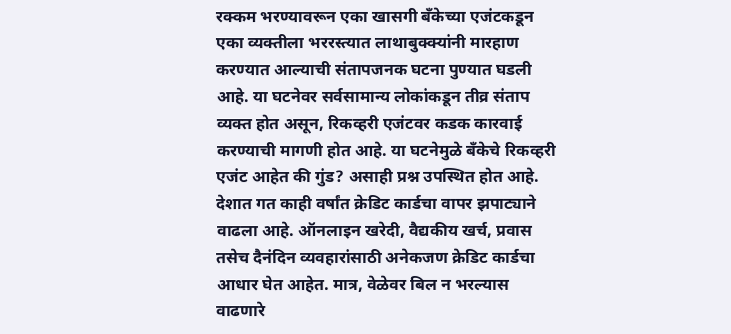रक्कम भरण्यावरून एका खासगी बँकेच्या एजंटकडून एका व्यक्तीला भररस्त्यात लाथाबुक्क्यांनी मारहाण करण्यात आल्याची संतापजनक घटना पुण्यात घडली आहे. या घटनेवर सर्वसामान्य लोकांकडून तीव्र संताप व्यक्त होत असून, रिकव्हरी एजंटवर कडक कारवाई करण्याची मागणी होत आहे. या घटनेमुळे बँकेचे रिकव्हरी एजंट आहेत की गुंड? असाही प्रश्न उपस्थित होत आहे.
देशात गत काही वर्षांत क्रेडिट कार्डचा वापर झपाट्याने वाढला आहे. ऑनलाइन खरेदी, वैद्यकीय खर्च, प्रवास तसेच दैनंदिन व्यवहारांसाठी अनेकजण क्रेडिट कार्डचा आधार घेत आहेत. मात्र, वेळेवर बिल न भरल्यास वाढणारे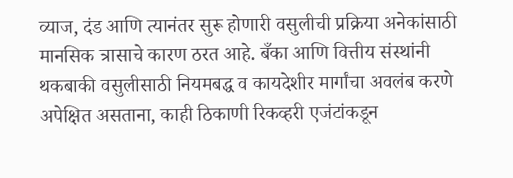व्याज, दंड आणि त्यानंतर सुरू होणारी वसुलीची प्रक्रिया अनेकांसाठी मानसिक त्रासाचे कारण ठरत आहे. बँका आणि वित्तीय संस्थांनी थकबाकी वसुलीसाठी नियमबद्ध व कायदेशीर मार्गांचा अवलंब करणे अपेक्षित असताना, काही ठिकाणी रिकव्हरी एजंटांकडून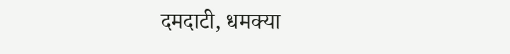दमदाटी, धमक्या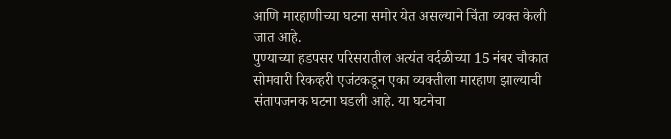आणि मारहाणीच्या घटना समोर येत असल्याने चिंता व्यक्त केली जात आहे.
पुण्याच्या हडपसर परिसरातील अत्यंत वर्दळीच्या 15 नंबर चौकात सोमवारी रिकव्हरी एजंटकडून एका व्यक्तीला मारहाण झाल्याची संतापजनक घटना घडली आहे. या घटनेचा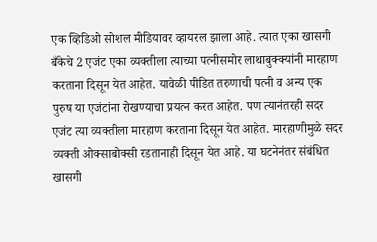एक व्हिडिओ सोशल मीडियावर व्हायरल झाला आहे. त्यात एका खासगी बँकेचे 2 एजंट एका व्यक्तीला त्याच्या पत्नीसमोर लाथाबुक्क्यांनी मारहाण करताना दिसून येत आहेत. यावेळी पीडित तरुणाची पत्नी व अन्य एक पुरुष या एजंटांना रोखण्याचा प्रयत्न करत आहेत. पण त्यानंतरही सदर एजंट त्या व्यक्तीला मारहाण करताना दिसून येत आहेत. मारहाणीमुळे सदर व्यक्ती ओक्साबोक्सी रडतानाही दिसून येत आहे. या घटनेनंतर संबंधित खासगी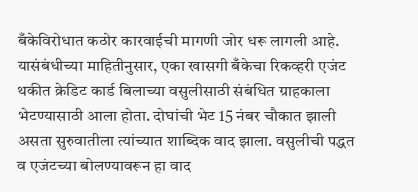बँकेविरोधात कठोर कारवाईची मागणी जोर धरू लागली आहे.
यासंबंधीच्या माहितीनुसार, एका खासगी बँकेचा रिकव्हरी एजंट थकीत क्रेडिट कार्ड बिलाच्या वसुलीसाठी संबंधित ग्राहकाला भेटण्यासाठी आला होता. दोघांची भेट 15 नंबर चौकात झाली असता सुरुवातीला त्यांच्यात शाब्दिक वाद झाला. वसुलीची पद्धत व एजंटच्या बोलण्यावरून हा वाद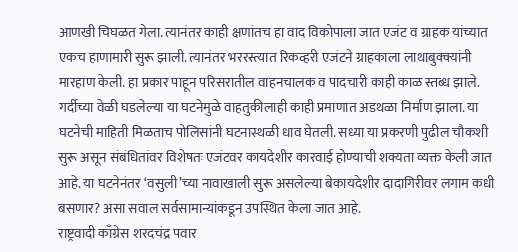आणखी चिघळत गेला. त्यानंतर काही क्षणांतच हा वाद विकोपाला जात एजंट व ग्राहक यांच्यात एकच हाणामारी सुरू झाली. त्यानंतर भररस्त्यात रिकव्हरी एजंटने ग्राहकाला लाथाबुक्क्यांनी मारहाण केली. हा प्रकार पाहून परिसरातील वाहनचालक व पादचारी काही काळ स्तब्ध झाले.
गर्दीच्या वेळी घडलेल्या या घटनेमुळे वाहतुकीलाही काही प्रमाणात अडथळा निर्माण झाला. या घटनेची माहिती मिळताच पोलिसांनी घटनास्थळी धाव घेतली. सध्या या प्रकरणी पुढील चौकशी सुरू असून संबंधितांवर विशेषतः एजंटवर कायदेशीर कारवाई होण्याची शक्यता व्यक्त केली जात आहे. या घटनेनंतर ‘वसुली’च्या नावाखाली सुरू असलेल्या बेकायदेशीर दादागिरीवर लगाम कधी बसणार? असा सवाल सर्वसामान्यांकडून उपस्थित केला जात आहे.
राष्ट्रवादी काँग्रेस शरदचंद्र पवार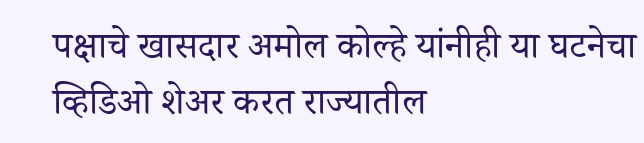पक्षाचे खासदार अमोल कोल्हे यांनीही या घटनेचा व्हिडिओ शेअर करत राज्यातील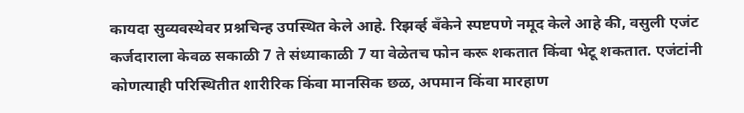कायदा सुव्यवस्थेवर प्रश्नचिन्ह उपस्थित केले आहे. रिझर्व्ह बँकेने स्पष्टपणे नमूद केले आहे की, वसुली एजंट कर्जदाराला केवळ सकाळी 7 ते संध्याकाळी 7 या वेळेतच फोन करू शकतात किंवा भेटू शकतात. एजंटांनी कोणत्याही परिस्थितीत शारीरिक किंवा मानसिक छळ, अपमान किंवा मारहाण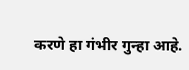करणे हा गंभीर गुन्हा आहे.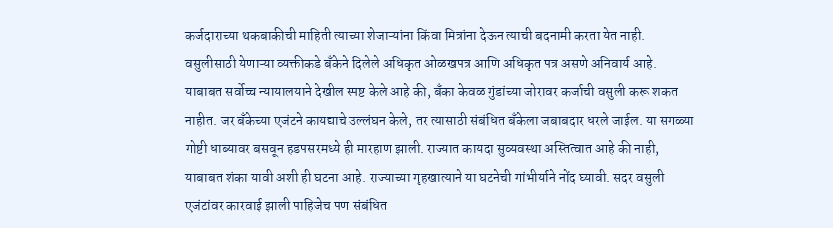कर्जदाराच्या थकबाकीची माहिती त्याच्या शेजाऱ्यांना किंवा मित्रांना देऊन त्याची बदनामी करता येत नाही.
वसुलीसाठी येणाऱ्या व्यक्तीकडे बँकेने दिलेले अधिकृत ओळखपत्र आणि अधिकृत पत्र असणे अनिवार्य आहे. याबाबत सर्वोच्च न्यायालयाने देखील स्पष्ट केले आहे की, बँका केवळ गुंडांच्या जोरावर कर्जाची वसुली करू शकत नाहीत. जर बँकेच्या एजंटने कायद्याचे उल्लंघन केले, तर त्यासाठी संबंधित बँकेला जबाबदार धरले जाईल. या सगळ्या गोष्टी धाब्यावर बसवून हडपसरमध्ये ही मारहाण झाली. राज्यात कायदा सुव्यवस्था अस्तित्वात आहे की नाही, याबाबत शंका यावी अशी ही घटना आहे. राज्याच्या गृहखात्याने या घटनेची गांभीर्याने नोंद घ्यावी. सदर वसुली एजंटांवर कारवाई झाली पाहिजेच पण संबंधित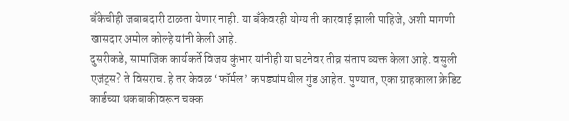बँकेचीही जबाबदारी टाळता येणार नाही. या बँकेवरही योग्य ती कारवाई झाली पाहिजे, अशी मागणी खासदार अमोल कोल्हे यांनी केली आहे.
दुसरीकडे, सामाजिक कार्यकर्ते विजय कुंभार यांनीही या घटनेवर तीव्र संताप व्यक्त केला आहे. वसुली एजंट्स? ते विसराच. हे तर केवळ ‘फॉर्मल’ कपड्यांमधील गुंड आहेत. पुण्यात, एका ग्राहकाला क्रेडिट कार्डच्या थकबाकीवरून चक्क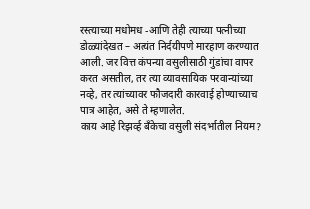रस्त्याच्या मधोमध -आणि तेही त्याच्या पत्नीच्या डोळ्यांदेखत – अत्यंत निर्दयीपणे मारहाण करण्यात आली. जर वित्त कंपन्या वसुलीसाठी गुंडांचा वापर करत असतील, तर त्या व्यावसायिक परवान्यांच्या नव्हे, तर त्यांच्यावर फौजदारी कारवाई होण्याच्याच पात्र आहेत, असे ते म्हणालेत.
काय आहे रिझर्व्ह बँकेचा वसुली संदर्भातील नियम?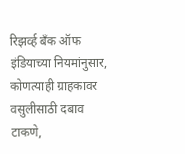रिझर्व्ह बँक ऑफ इंडियाच्या नियमांनुसार, कोणत्याही ग्राहकावर वसुलीसाठी दबाव टाकणे,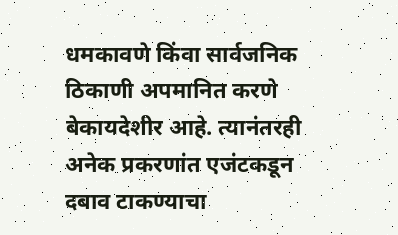धमकावणे किंवा सार्वजनिक ठिकाणी अपमानित करणे बेकायदेशीर आहे. त्यानंतरही अनेक प्रकरणांत एजंटकडून दबाव टाकण्याचा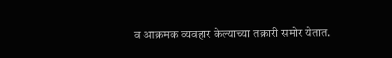व आक्रमक व्यवहार केल्याच्या तक्रारी समोर येतात.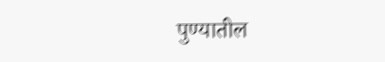पुण्यातील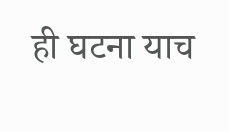ही घटना याच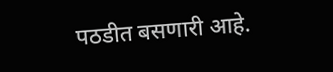पठडीत बसणारी आहे.